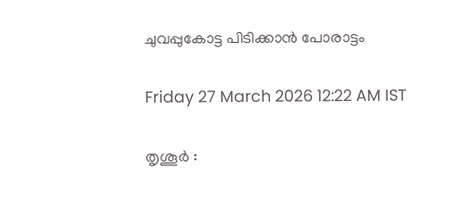ചുവപ്പുകോട്ട പിടിക്കാൻ പോരാട്ടം

Friday 27 March 2026 12:22 AM IST

തൃശൂർ :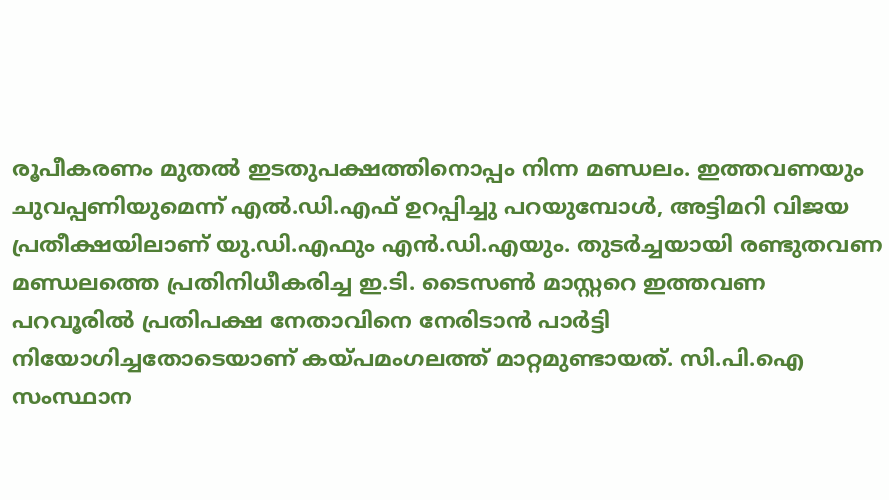രൂപീകരണം മുതൽ ഇടതുപക്ഷത്തിനൊപ്പം നിന്ന മണ്ഡലം. ഇത്തവണയും ചുവപ്പണിയുമെന്ന് എൽ.ഡി.എഫ് ഉറപ്പിച്ചു പറയുമ്പോൾ, അട്ടിമറി വിജയ പ്രതീക്ഷയിലാണ് യു.ഡി.എഫും എൻ.ഡി.എയും. തുടർച്ചയായി രണ്ടുതവണ മണ്ഡലത്തെ പ്രതിനിധീകരിച്ച ഇ.ടി. ടൈസൺ മാസ്റ്ററെ ഇത്തവണ പറവൂരിൽ പ്രതിപക്ഷ നേതാവിനെ നേരിടാൻ പാർട്ടി നിയോഗിച്ചതോടെയാണ് കയ്പമംഗലത്ത് മാറ്റമുണ്ടായത്. സി.പി.ഐ സംസ്ഥാന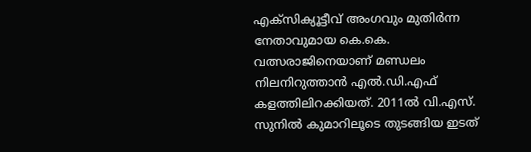എക്‌സിക്യൂട്ടീവ് അംഗവും മുതിർന്ന നേതാവുമായ കെ.കെ. വത്സരാജിനെയാണ് മണ്ഡലം നിലനിറുത്താൻ എൽ.ഡി.എഫ് കളത്തിലിറക്കിയത്. 2011ൽ വി.എസ്. സുനിൽ കുമാറിലൂടെ തുടങ്ങിയ ഇടത്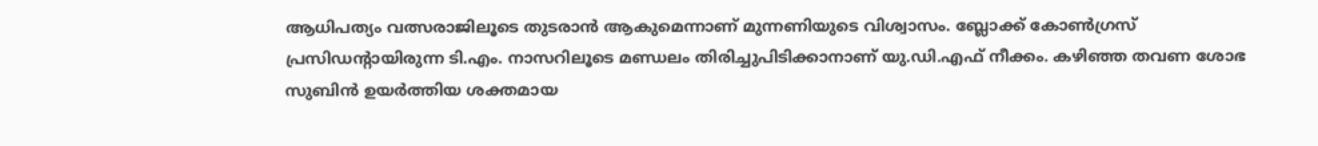ആധിപത്യം വത്സരാജിലൂടെ തുടരാൻ ആകുമെന്നാണ് മുന്നണിയുടെ വിശ്വാസം. ബ്ലോക്ക് കോൺഗ്രസ് പ്രസിഡന്റായിരുന്ന ടി.എം. നാസറിലൂടെ മണ്ഡലം തിരിച്ചുപിടിക്കാനാണ് യു.ഡി.എഫ് നീക്കം. കഴിഞ്ഞ തവണ ശോഭ സുബിൻ ഉയർത്തിയ ശക്തമായ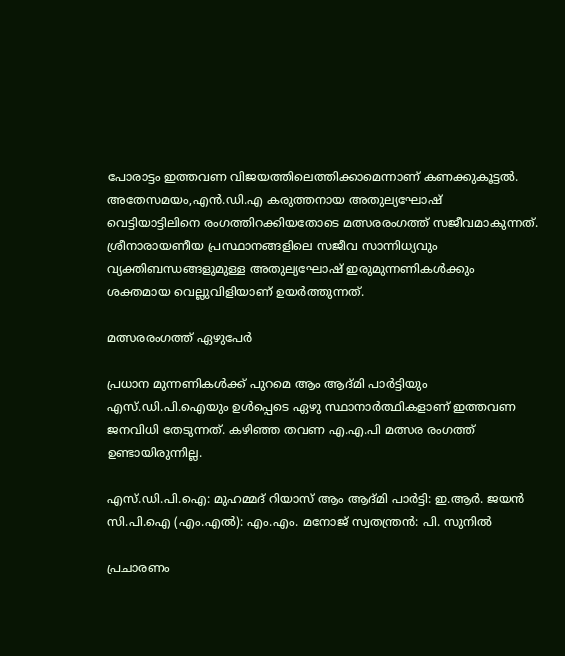പോരാട്ടം ഇത്തവണ വിജയത്തിലെത്തിക്കാമെന്നാണ് കണക്കുകൂട്ടൽ. അതേസമയം,എൻ.ഡി.എ കരുത്തനായ അതുല്യഘോഷ് വെട്ടിയാട്ടിലിനെ രംഗത്തിറക്കിയതോടെ മത്സരരംഗത്ത് സജീവമാകുന്നത്. ശ്രീനാരായണീയ പ്രസ്ഥാനങ്ങളിലെ സജീവ സാന്നിധ്യവും വ്യക്തിബന്ധങ്ങളുമുള്ള അതുല്യഘോഷ് ഇരുമുന്നണികൾക്കും ശക്തമായ വെല്ലുവിളിയാണ് ഉയർത്തുന്നത്.

മത്സരരംഗത്ത് ഏഴുപേർ

പ്രധാന മുന്നണികൾക്ക് പുറമെ ആം ആദ്മി പാർട്ടിയും എസ്.ഡി.പി.ഐയും ഉൾപ്പെടെ ഏഴു സ്ഥാനാർത്ഥികളാണ് ഇത്തവണ ജനവിധി തേടുന്നത്. കഴിഞ്ഞ തവണ എ.എ.പി മത്സര രംഗത്ത് ഉണ്ടായിരുന്നില്ല.

എസ്.ഡി.പി.ഐ: മുഹമ്മദ് റിയാസ് ആം ആദ്മി പാർട്ടി: ഇ.ആർ. ജയൻ സി.പി.ഐ (എം.എൽ): എം.എം. മനോജ് സ്വതന്ത്രൻ: പി. സുനിൽ

പ്രചാരണം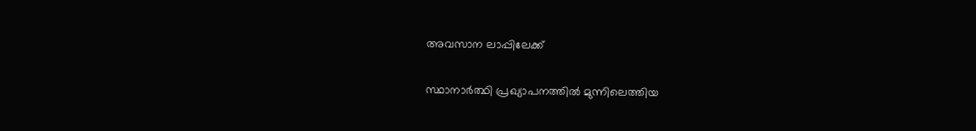അവസാന ലാപ്പിലേക്ക്

സ്ഥാനാർത്ഥി പ്രഖ്യാപനത്തിൽ മുന്നിലെത്തിയ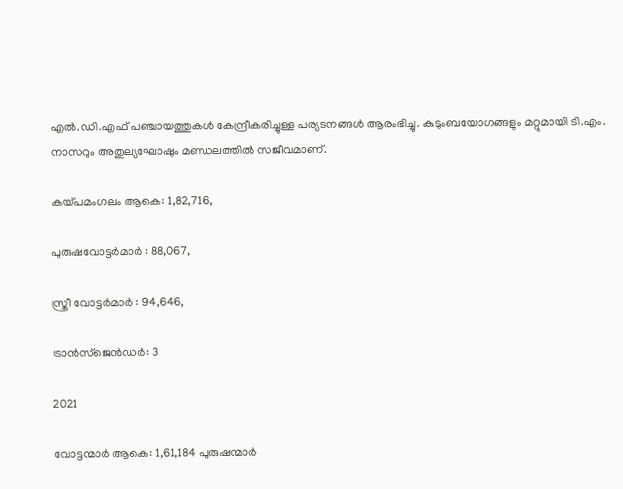എൽ.ഡി.എഫ് പഞ്ചായത്തുകൾ കേന്ദ്രീകരിച്ചുള്ള പര്യടനങ്ങൾ ആരംഭിച്ചു. കുടുംബയോഗങ്ങളും മറ്റുമായി ടി.എം. നാസറും അതുല്യഘോഷും മണ്ഡലത്തിൽ സജീവമാണ്.

കയ്പമംഗലം ആകെ: 1,82,716,

പുരുഷവോട്ടർമാർ : 88,067,

സ്ത്രീ വോട്ടർമാർ : 94,646,

ട്രാൻസ്‌ജെൻഡർ: 3

2021

വോട്ടന്മാർ ആകെ: 1,61,184 പുരുഷന്മാർ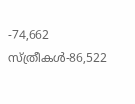-74,662 സ്ത്രീകൾ-86,522